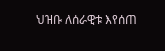ህዝቡ ለሰራዊቱ እየሰጠ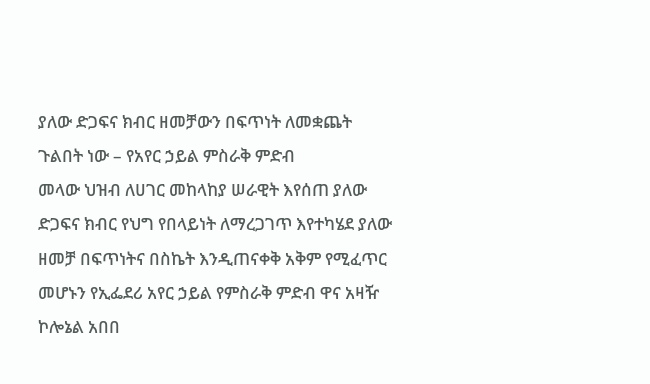ያለው ድጋፍና ክብር ዘመቻውን በፍጥነት ለመቋጨት ጉልበት ነው – የአየር ኃይል ምስራቅ ምድብ
መላው ህዝብ ለሀገር መከላከያ ሠራዊት እየሰጠ ያለው ድጋፍና ክብር የህግ የበላይነት ለማረጋገጥ እየተካሄደ ያለው ዘመቻ በፍጥነትና በስኬት እንዲጠናቀቅ አቅም የሚፈጥር መሆኑን የኢፌደሪ አየር ኃይል የምስራቅ ምድብ ዋና አዛዥ ኮሎኔል አበበ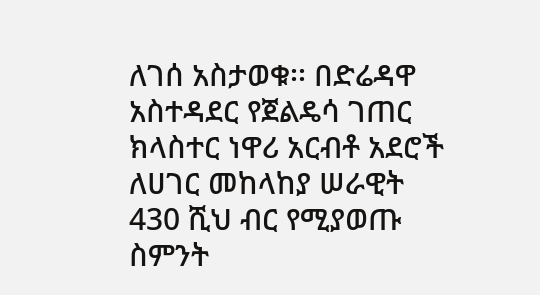ለገሰ አስታወቁ፡፡ በድሬዳዋ አስተዳደር የጀልዴሳ ገጠር ክላስተር ነዋሪ አርብቶ አደሮች ለሀገር መከላከያ ሠራዊት 430 ሺህ ብር የሚያወጡ ስምንት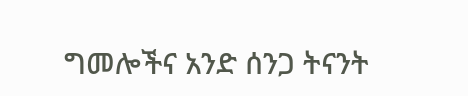ግመሎችና አንድ ሰንጋ ትናንት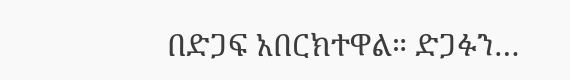በድጋፍ አበርክተዋል። ድጋፉን…